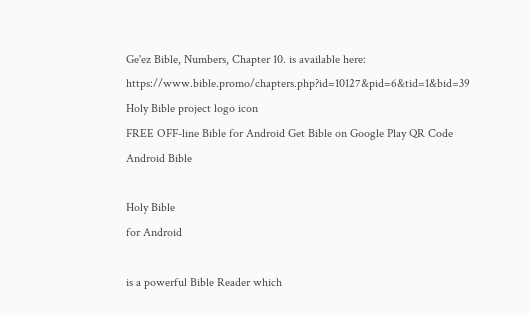Ge'ez Bible, Numbers, Chapter 10. is available here: https://www.bible.promo/chapters.php?id=10127&pid=6&tid=1&bid=39
Holy Bible project logo icon
FREE OFF-line Bible for Android Get Bible on Google Play QR Code Android Bible

Holy Bible
for Android

is a powerful Bible Reader which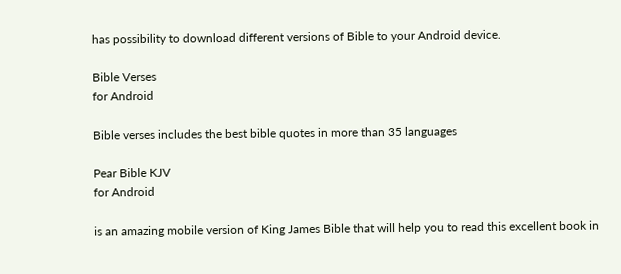has possibility to download different versions of Bible to your Android device.

Bible Verses
for Android

Bible verses includes the best bible quotes in more than 35 languages

Pear Bible KJV
for Android

is an amazing mobile version of King James Bible that will help you to read this excellent book in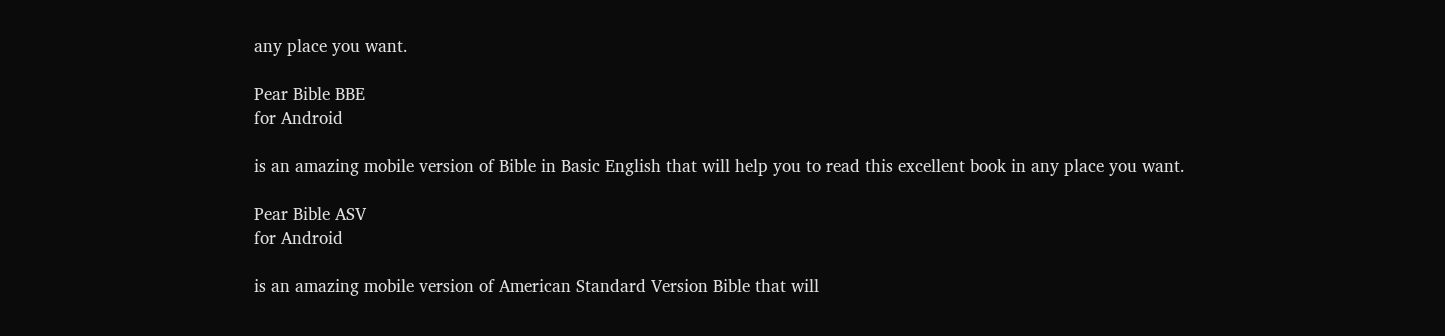any place you want.

Pear Bible BBE
for Android

is an amazing mobile version of Bible in Basic English that will help you to read this excellent book in any place you want.

Pear Bible ASV
for Android

is an amazing mobile version of American Standard Version Bible that will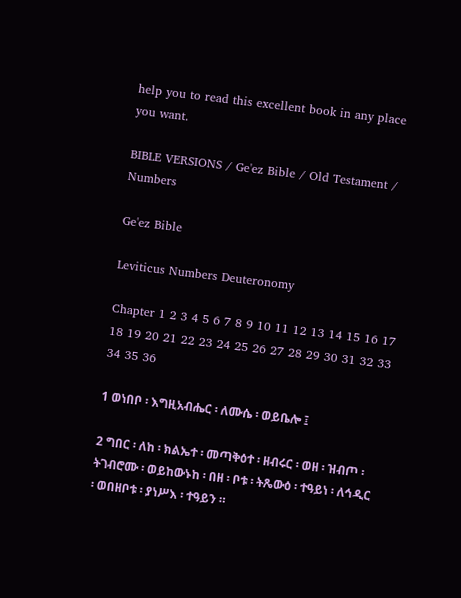help you to read this excellent book in any place you want.

BIBLE VERSIONS / Ge'ez Bible / Old Testament / Numbers

Ge'ez Bible

Leviticus Numbers Deuteronomy

Chapter 1 2 3 4 5 6 7 8 9 10 11 12 13 14 15 16 17 18 19 20 21 22 23 24 25 26 27 28 29 30 31 32 33 34 35 36

1 ወነበቦ ፡ እግዚአብሔር ፡ ለሙሴ ፡ ወይቤሎ ፤

2 ግበር ፡ ለከ ፡ ክልኤተ ፡ መጣቅዕተ ፡ ዘብሩር ፡ ወዘ ፡ ዝብጦ ፡ ትገብሮሙ ፡ ወይከውኑከ ፡ በዘ ፡ ቦቱ ፡ ትጼውዕ ፡ ተዓይነ ፡ ለኅዲር ፡ ወበዘቦቱ ፡ ያነሥእ ፡ ተዓይን ።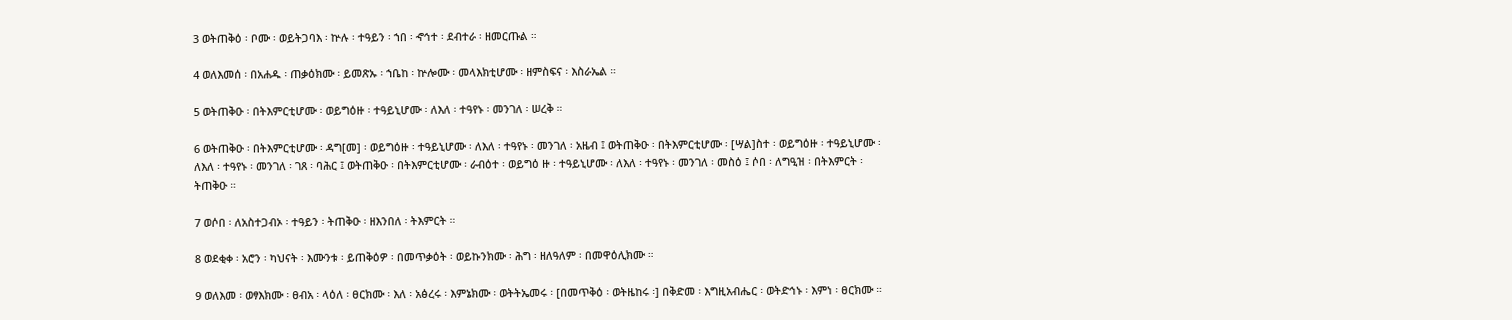3 ወትጠቅዕ ፡ ቦሙ ፡ ወይትጋባእ ፡ ኵሉ ፡ ተዓይን ፡ ኀበ ፡ ኆኅተ ፡ ደብተራ ፡ ዘመርጡል ።

4 ወለእመሰ ፡ በአሐዱ ፡ ጠቃዕክሙ ፡ ይመጽኡ ፡ ኀቤከ ፡ ኵሎሙ ፡ መላእክቲሆሙ ፡ ዘምስፍና ፡ እስራኤል ።

5 ወትጠቅዑ ፡ በትእምርቲሆሙ ፡ ወይግዕዙ ፡ ተዓይኒሆሙ ፡ ለእለ ፡ ተዓየኑ ፡ መንገለ ፡ ሠረቅ ።

6 ወትጠቅዑ ፡ በትእምርቲሆሙ ፡ ዳግ[መ] ፡ ወይግዕዙ ፡ ተዓይኒሆሙ ፡ ለእለ ፡ ተዓየኑ ፡ መንገለ ፡ አዜብ ፤ ወትጠቅዑ ፡ በትእምርቲሆሙ ፡ [ሣል]ስተ ፡ ወይግዕዙ ፡ ተዓይኒሆሙ ፡ ለእለ ፡ ተዓየኑ ፡ መንገለ ፡ ገጸ ፡ ባሕር ፤ ወትጠቅዑ ፡ በትእምርቲሆሙ ፡ ራብዕተ ፡ ወይግዕ ዙ ፡ ተዓይኒሆሙ ፡ ለእለ ፡ ተዓየኑ ፡ መንገለ ፡ መስዕ ፤ ሶበ ፡ ለግዒዝ ፡ በትእምርት ፡ ትጠቅዑ ።

7 ወሶበ ፡ ለአስተጋብኦ ፡ ተዓይን ፡ ትጠቅዑ ፡ ዘእንበለ ፡ ትእምርት ።

8 ወደቂቀ ፡ አሮን ፡ ካህናት ፡ እሙንቱ ፡ ይጠቅዕዎ ፡ በመጥቃዕት ፡ ወይኩንክሙ ፡ ሕግ ፡ ዘለዓለም ፡ በመዋዕሊክሙ ።

9 ወለእመ ፡ ወፃእክሙ ፡ ፀብአ ፡ ላዕለ ፡ ፀርክሙ ፡ እለ ፡ አፅረሩ ፡ እምኔክሙ ፡ ወትትኤመሩ ፡ [በመጥቅዕ ፡ ወትዜከሩ ፡] በቅድመ ፡ እግዚአብሔር ፡ ወትድኅኑ ፡ እምነ ፡ ፀርክሙ ።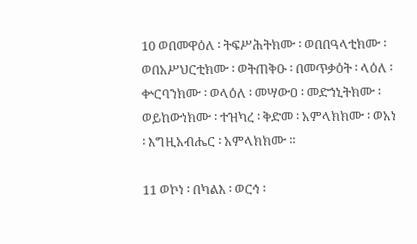10 ወበመዋዕለ ፡ ትፍሥሕትክሙ ፡ ወበበዓላቲክሙ ፡ ወበአሥህርቲክሙ ፡ ወትጠቅዑ ፡ በመጥቃዕት ፡ ላዕለ ፡ ቍርባንክሙ ፡ ወላዕለ ፡ መሣውዐ ፡ መድኀኒትክሙ ፡ ወይከውነክሙ ፡ ተዝካረ ፡ ቅድመ ፡ አምላክክሙ ፡ ወአነ ፡ እግዚአብሔር ፡ አምላክክሙ ።

11 ወኮነ ፡ በካልእ ፡ ወርኅ ፡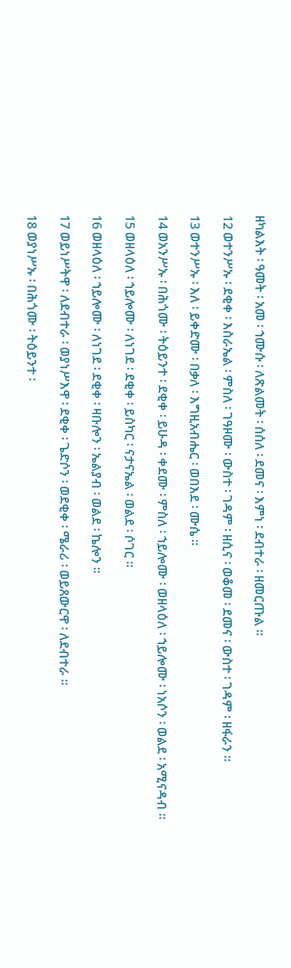ዘካልእት ፡ ዓመት ፡ አመ ፡ ኀሙሱ ፡ ለጽልመት ፡ ሰሰለ ፡ ደመና ፡ እምነ ፡ ደብተራ ፡ ዘመርጡል ።

12 ወተንሥኡ ፡ ደቂቀ ፡ እስራኤል ፡ ምስለ ፡ ገዓዞሙ ፡ ውስተ ፡ ገዳም ፡ ዘሲና ፡ ወቆመ ፡ ደመና ፡ ውስተ ፡ ገዳም ፡ ዘፋራን ።

13 ወተንሥኡ ፡ እለ ፡ ይቀድሙ ፡ በቃለ ፡ እግዚአብሔር ፡ ወበእደ ፡ ሙሴ ።

14 ወአንሥኡ ፡ በሕጎሙ ፡ ትዕይንተ ፡ ደቂቀ ፡ ይሁዳ ፡ ቀደሙ ፡ ምስለ ፡ ኀይሎሙ ፡ ወዘላዕለ ፡ ኀይሎሙ ፡ ነአሶን ፡ ወልደ ፡ አሚናዳብ ።

15 ወዘላዕለ ፡ ኀይሎሙ ፡ ለነገደ ፡ ደቂቀ ፡ ይስካር ፡ ናታናኤል ፡ ወልደ ፡ ሶገር ።

16 ወዘላዕለ ፡ ኀይሎሙ ፡ ለነገደ ፡ ደቂቀ ፡ ዛቡሎን ፡ ኤልያብ ፡ ወልደ ፡ ኬሎን ።

17 ወይነሥትዋ ፡ ለደብተራ ፡ ወያነሥእዋ ፡ ደቂቀ ፡ ጌድሶን ፡ ወደቂቀ ፡ ሜራሪ ፡ ወይጸውርዋ ፡ ለደብተራ ።

18 ወያነሥኡ ፡ በሕጎሙ ፡ ትዕይንተ ፡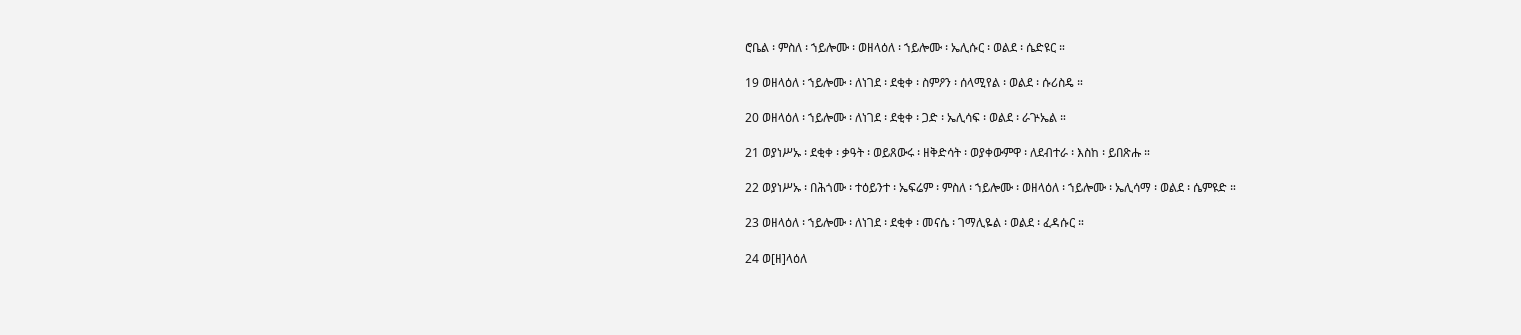ሮቤል ፡ ምስለ ፡ ኀይሎሙ ፡ ወዘላዕለ ፡ ኀይሎሙ ፡ ኤሊሱር ፡ ወልደ ፡ ሴድዩር ።

19 ወዘላዕለ ፡ ኀይሎሙ ፡ ለነገደ ፡ ደቂቀ ፡ ስምዖን ፡ ሰላሚየል ፡ ወልደ ፡ ሱሪስዴ ።

20 ወዘላዕለ ፡ ኀይሎሙ ፡ ለነገደ ፡ ደቂቀ ፡ ጋድ ፡ ኤሊሳፍ ፡ ወልደ ፡ ራጕኤል ።

21 ወያነሥኡ ፡ ደቂቀ ፡ ቃዓት ፡ ወይጸውሩ ፡ ዘቅድሳት ፡ ወያቀውምዋ ፡ ለደብተራ ፡ እስከ ፡ ይበጽሑ ።

22 ወያነሥኡ ፡ በሕጎሙ ፡ ተዕይንተ ፡ ኤፍሬም ፡ ምስለ ፡ ኀይሎሙ ፡ ወዘላዕለ ፡ ኀይሎሙ ፡ ኤሊሳማ ፡ ወልደ ፡ ሴምዩድ ።

23 ወዘላዕለ ፡ ኀይሎሙ ፡ ለነገደ ፡ ደቂቀ ፡ መናሴ ፡ ገማሊዬል ፡ ወልደ ፡ ፈዳሱር ።

24 ወ[ዘ]ላዕለ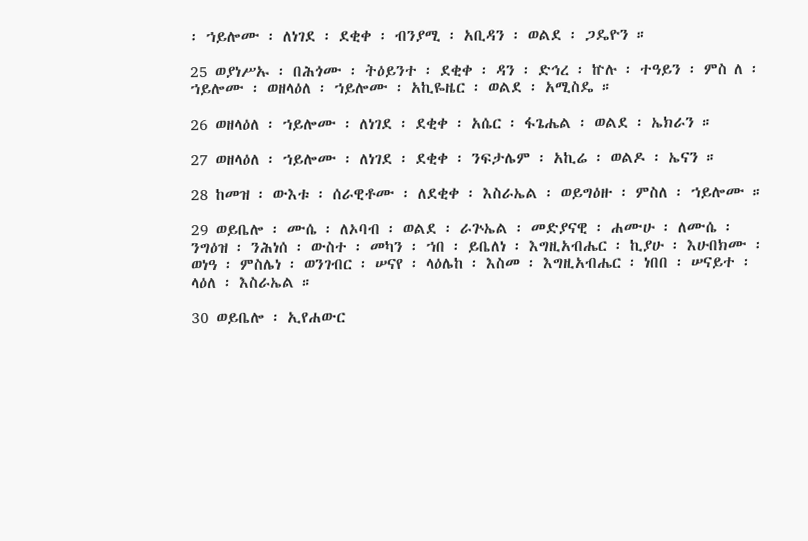፡ ኀይሎሙ ፡ ለነገደ ፡ ደቂቀ ፡ ብንያሚ ፡ አቢዳን ፡ ወልደ ፡ ጋዴዮን ።

25 ወያነሥኡ ፡ በሕጎሙ ፡ ትዕይንተ ፡ ደቂቀ ፡ ዳን ፡ ድኅረ ፡ ኵሉ ፡ ተዓይን ፡ ምስ ለ ፡ ኀይሎሙ ፡ ወዘላዕለ ፡ ኀይሎሙ ፡ አኪዬዜር ፡ ወልደ ፡ አሚስዴ ።

26 ወዘላዕለ ፡ ኀይሎሙ ፡ ለነገደ ፡ ደቂቀ ፡ አሴር ፡ ፋጌሔል ፡ ወልደ ፡ ኤክራን ።

27 ወዘላዕለ ፡ ኀይሎሙ ፡ ለነገደ ፡ ደቂቀ ፡ ንፍታሌም ፡ አኪሬ ፡ ወልዶ ፡ ኤናን ።

28 ከመዝ ፡ ውእቱ ፡ ሰራዊቶሙ ፡ ለደቂቀ ፡ እስራኤል ፡ ወይግዕዙ ፡ ምስለ ፡ ኀይሎሙ ።

29 ወይቤሎ ፡ ሙሴ ፡ ለኦባብ ፡ ወልደ ፡ ራጕኤል ፡ መድያናዊ ፡ ሐሙሁ ፡ ለሙሴ ፡ ንግዕዝ ፡ ንሕነሰ ፡ ውስተ ፡ መካን ፡ ኀበ ፡ ይቤለነ ፡ እግዚአብሔር ፡ ኪያሁ ፡ እሁበክሙ ፡ ወነዓ ፡ ምስሌነ ፡ ወንገብር ፡ ሠናየ ፡ ላዕሌከ ፡ እስመ ፡ እግዚአብሔር ፡ ነበበ ፡ ሠናይተ ፡ ላዕለ ፡ እስራኤል ።

30 ወይቤሎ ፡ ኢየሐውር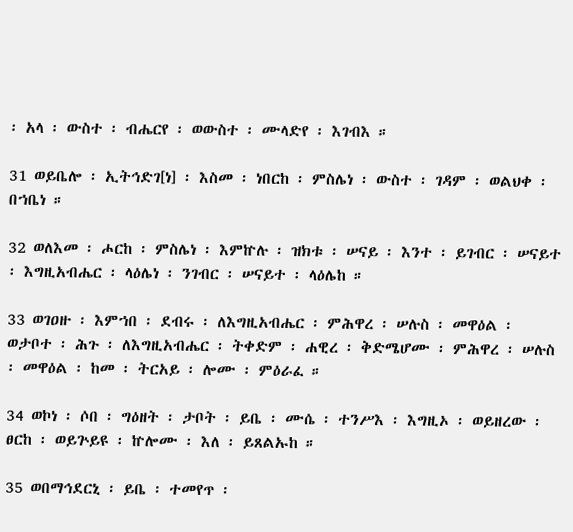፡ አላ ፡ ውስተ ፡ ብሔርየ ፡ ወውስተ ፡ ሙላድየ ፡ እገብእ ።

31 ወይቤሎ ፡ ኢትኅድገ[ነ] ፡ እስመ ፡ ነበርከ ፡ ምስሌነ ፡ ውስተ ፡ ገዳም ፡ ወልህቀ ፡ በኀቤነ ።

32 ወለእመ ፡ ሖርከ ፡ ምስሌነ ፡ እምኵሉ ፡ ዝክቱ ፡ ሠናይ ፡ እንተ ፡ ይገብር ፡ ሠናይተ ፡ እግዚአብሔር ፡ ላዕሌነ ፡ ንገብር ፡ ሠናይተ ፡ ላዕሌከ ።

33 ወገዐዙ ፡ እምኀበ ፡ ደብሩ ፡ ለእግዚአብሔር ፡ ምሕዋረ ፡ ሠሉስ ፡ መዋዕል ፡ ወታቦተ ፡ ሕጉ ፡ ለእግዚአብሔር ፡ ትቀድም ፡ ሐዊረ ፡ ቅድሜሆሙ ፡ ምሕዋረ ፡ ሠሉስ ፡ መዋዕል ፡ ከመ ፡ ትርአይ ፡ ሎሙ ፡ ምዕራፈ ።

34 ወኮነ ፡ ሶበ ፡ ግዕዘት ፡ ታቦት ፡ ይቤ ፡ ሙሴ ፡ ተንሥእ ፡ እግዚኦ ፡ ወይዘረው ፡ ፀርከ ፡ ወይጕይዩ ፡ ኵሎሙ ፡ እለ ፡ ይጸልኡከ ።

35 ወበማኅደርኒ ፡ ይቤ ፡ ተመየጥ ፡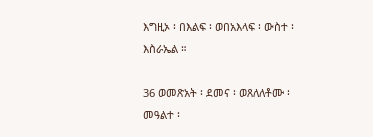እግዚኦ ፡ በእልፍ ፡ ወበአእላፍ ፡ ውስተ ፡ እስራኤል ።

36 ወመጽአት ፡ ደመና ፡ ወጸለለቶሙ ፡ መዓልተ ፡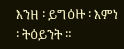እንዘ ፡ ይግዕዙ ፡ እምነ ፡ ትዕይንት ።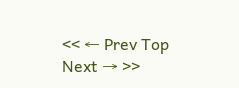<< ← Prev Top Next → >>